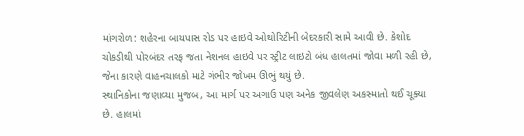માંગરોળ: શહેરના બાયપાસ રોડ પર હાઇવે ઓથોરિટીની બેદરકારી સામે આવી છે. કેશોદ ચોકડીથી પોરબંદર તરફ જતા નેશનલ હાઇવે પર સ્ટ્રીટ લાઇટો બંધ હાલતમાં જોવા મળી રહી છે, જેના કારણે વાહનચાલકો માટે ગંભીર જોખમ ઊભું થયું છે.
સ્થાનિકોના જણાવ્યા મુજબ, આ માર્ગ પર અગાઉ પણ અનેક જીવલેણ અકસ્માતો થઈ ચૂક્યા છે. હાલમાં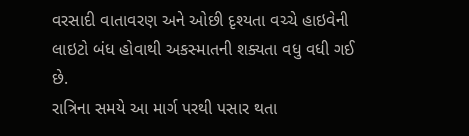વરસાદી વાતાવરણ અને ઓછી દૃશ્યતા વચ્ચે હાઇવેની લાઇટો બંધ હોવાથી અકસ્માતની શક્યતા વધુ વધી ગઈ છે.
રાત્રિના સમયે આ માર્ગ પરથી પસાર થતા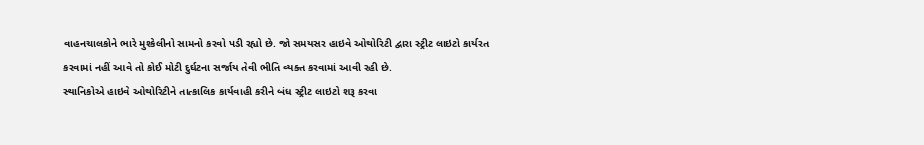વાહનચાલકોને ભારે મુશ્કેલીનો સામનો કરવો પડી રહ્યો છે. જો સમયસર હાઇવે ઓથોરિટી દ્વારા સ્ટ્રીટ લાઇટો કાર્યરત કરવામાં નહીં આવે તો કોઈ મોટી દુર્ઘટના સર્જાય તેવી ભીતિ વ્યક્ત કરવામાં આવી રહી છે.
સ્થાનિકોએ હાઇવે ઓથોરિટીને તાત્કાલિક કાર્યવાહી કરીને બંધ સ્ટ્રીટ લાઇટો શરૂ કરવા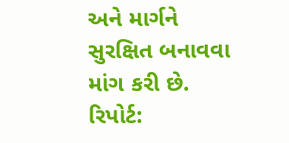અને માર્ગને સુરક્ષિત બનાવવા માંગ કરી છે.
રિપોર્ટ: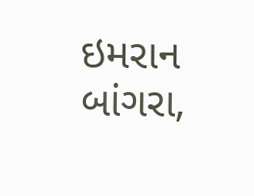ઇમરાન બાંગરા,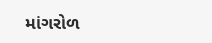માંગરોળ